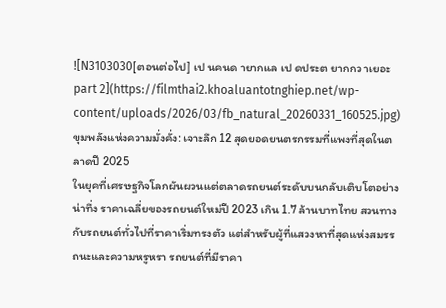![N3103030[ตอนต่อไป] เป นคนด ายากแล เป ดประต ยากกว าเยอะ part 2](https://filmthai2.khoaluantotnghiep.net/wp-content/uploads/2026/03/fb_natural_20260331_160525.jpg)
ขุมพลังแห่งความมั่งคั่ง: เจาะลึก 12 สุดยอดยนตรกรรมที่แพงที่สุดในตลาดปี 2025
ในยุคที่เศรษฐกิจโลกผันผวนแต่ตลาดรถยนต์ระดับบนกลับเติบโตอย่างน่าทึ่ง ราคาเฉลี่ยของรถยนต์ใหม่ปี 2023 เกิน 1.7 ล้านบาทไทย สวนทางกับรถยนต์ทั่วไปที่ราคาเริ่มทรงตัว แต่สำหรับผู้ที่แสวงหาที่สุดแห่งสมรรถนะและความหรูหรา รถยนต์ที่มีราคา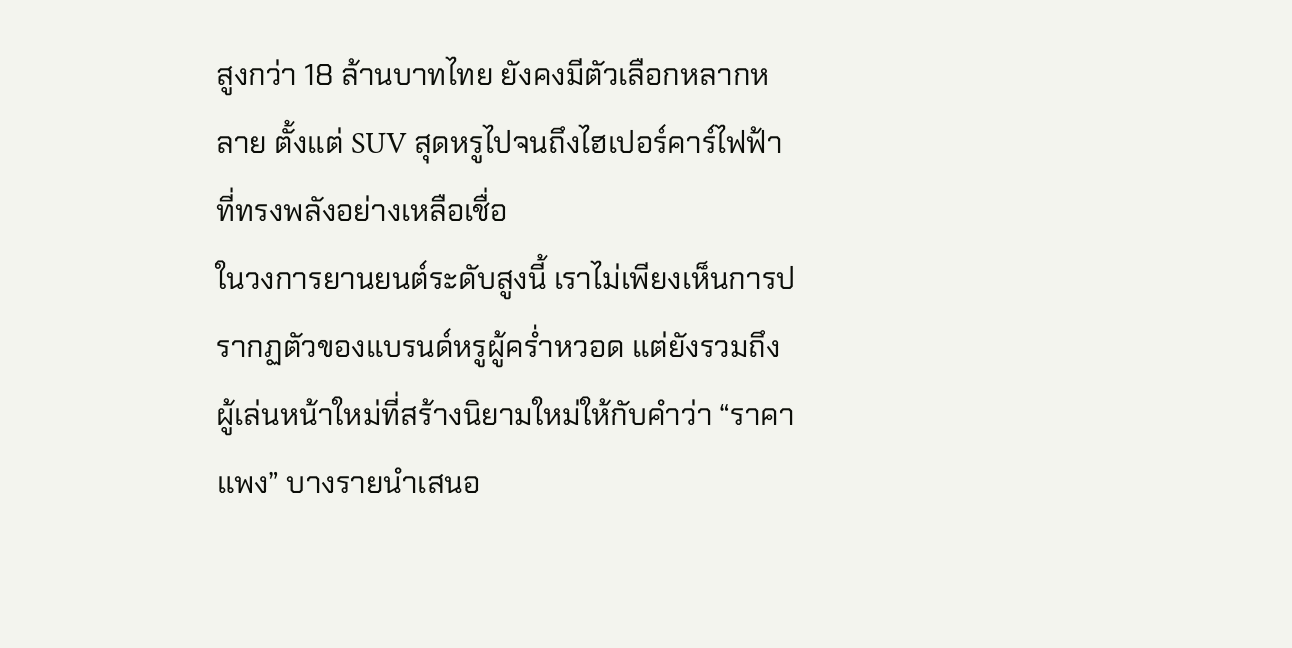สูงกว่า 18 ล้านบาทไทย ยังคงมีตัวเลือกหลากหลาย ตั้งแต่ SUV สุดหรูไปจนถึงไฮเปอร์คาร์ไฟฟ้าที่ทรงพลังอย่างเหลือเชื่อ
ในวงการยานยนต์ระดับสูงนี้ เราไม่เพียงเห็นการปรากฏตัวของแบรนด์หรูผู้คร่ำหวอด แต่ยังรวมถึงผู้เล่นหน้าใหม่ที่สร้างนิยามใหม่ให้กับคำว่า “ราคาแพง” บางรายนำเสนอ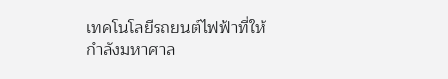เทคโนโลยีรถยนต์ไฟฟ้าที่ให้กำลังมหาศาล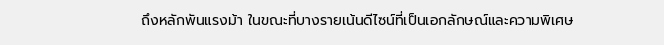ถึงหลักพันแรงม้า ในขณะที่บางรายเน้นดีไซน์ที่เป็นเอกลักษณ์และความพิเศษ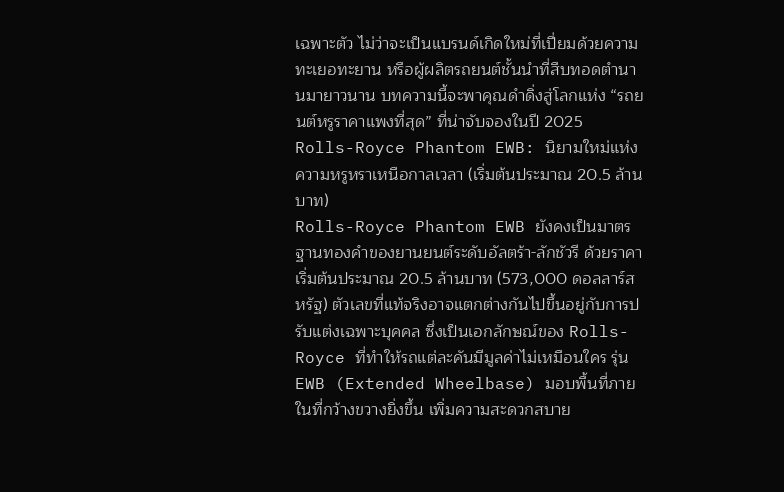เฉพาะตัว ไม่ว่าจะเป็นแบรนด์เกิดใหม่ที่เปี่ยมด้วยความทะเยอทะยาน หรือผู้ผลิตรถยนต์ชั้นนำที่สืบทอดตำนานมายาวนาน บทความนี้จะพาคุณดำดิ่งสู่โลกแห่ง “รถยนต์หรูราคาแพงที่สุด” ที่น่าจับจองในปี 2025
Rolls-Royce Phantom EWB: นิยามใหม่แห่งความหรูหราเหนือกาลเวลา (เริ่มต้นประมาณ 20.5 ล้านบาท)
Rolls-Royce Phantom EWB ยังคงเป็นมาตรฐานทองคำของยานยนต์ระดับอัลตร้า-ลักชัวรี ด้วยราคาเริ่มต้นประมาณ 20.5 ล้านบาท (573,000 ดอลลาร์สหรัฐ) ตัวเลขที่แท้จริงอาจแตกต่างกันไปขึ้นอยู่กับการปรับแต่งเฉพาะบุคคล ซึ่งเป็นเอกลักษณ์ของ Rolls-Royce ที่ทำให้รถแต่ละคันมีมูลค่าไม่เหมือนใคร รุ่น EWB (Extended Wheelbase) มอบพื้นที่ภายในที่กว้างขวางยิ่งขึ้น เพิ่มความสะดวกสบาย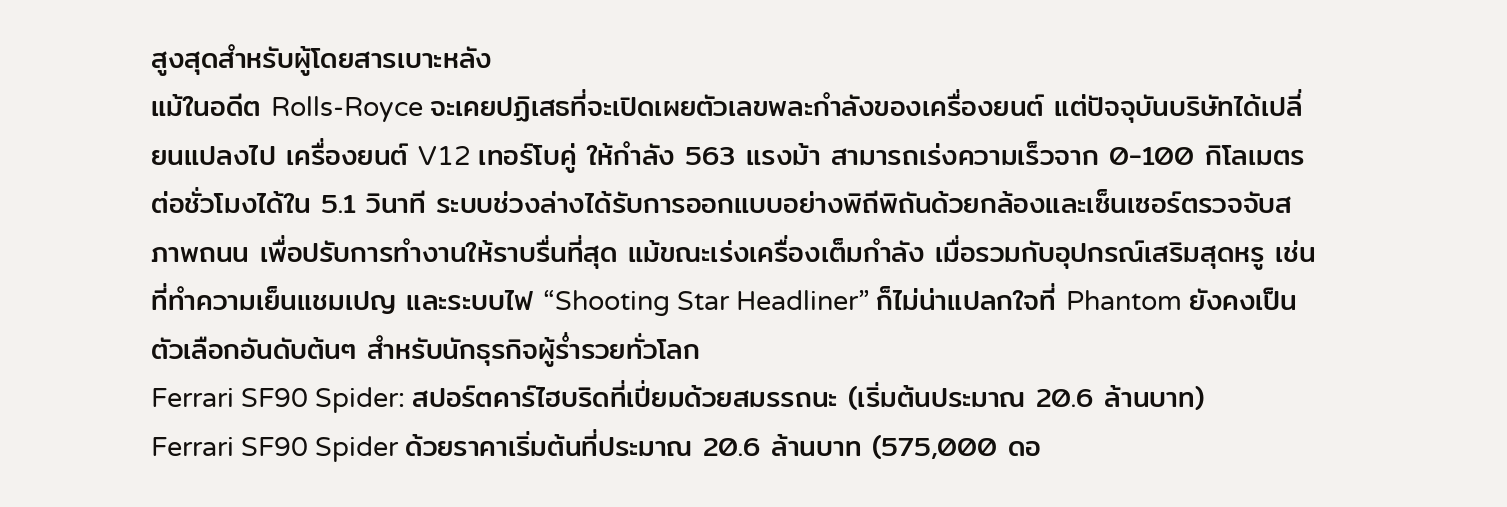สูงสุดสำหรับผู้โดยสารเบาะหลัง
แม้ในอดีต Rolls-Royce จะเคยปฏิเสธที่จะเปิดเผยตัวเลขพละกำลังของเครื่องยนต์ แต่ปัจจุบันบริษัทได้เปลี่ยนแปลงไป เครื่องยนต์ V12 เทอร์โบคู่ ให้กำลัง 563 แรงม้า สามารถเร่งความเร็วจาก 0-100 กิโลเมตรต่อชั่วโมงได้ใน 5.1 วินาที ระบบช่วงล่างได้รับการออกแบบอย่างพิถีพิถันด้วยกล้องและเซ็นเซอร์ตรวจจับสภาพถนน เพื่อปรับการทำงานให้ราบรื่นที่สุด แม้ขณะเร่งเครื่องเต็มกำลัง เมื่อรวมกับอุปกรณ์เสริมสุดหรู เช่น ที่ทำความเย็นแชมเปญ และระบบไฟ “Shooting Star Headliner” ก็ไม่น่าแปลกใจที่ Phantom ยังคงเป็นตัวเลือกอันดับต้นๆ สำหรับนักธุรกิจผู้ร่ำรวยทั่วโลก
Ferrari SF90 Spider: สปอร์ตคาร์ไฮบริดที่เปี่ยมด้วยสมรรถนะ (เริ่มต้นประมาณ 20.6 ล้านบาท)
Ferrari SF90 Spider ด้วยราคาเริ่มต้นที่ประมาณ 20.6 ล้านบาท (575,000 ดอ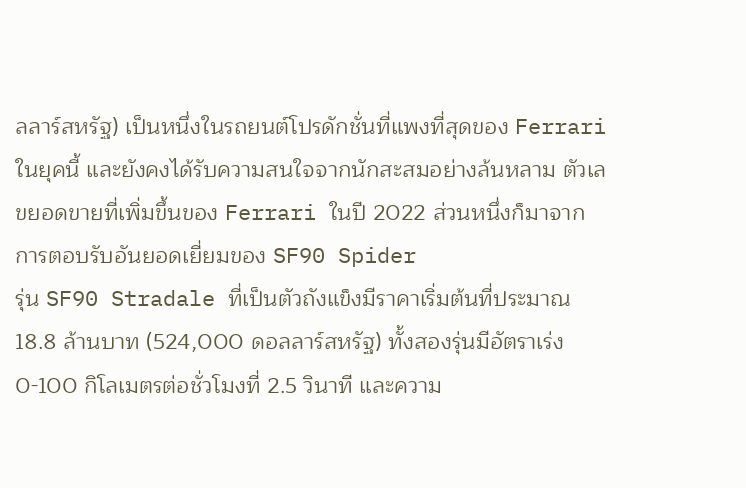ลลาร์สหรัฐ) เป็นหนึ่งในรถยนต์โปรดักชั่นที่แพงที่สุดของ Ferrari ในยุคนี้ และยังคงได้รับความสนใจจากนักสะสมอย่างล้นหลาม ตัวเลขยอดขายที่เพิ่มขึ้นของ Ferrari ในปี 2022 ส่วนหนึ่งก็มาจากการตอบรับอันยอดเยี่ยมของ SF90 Spider
รุ่น SF90 Stradale ที่เป็นตัวถังแข็งมีราคาเริ่มต้นที่ประมาณ 18.8 ล้านบาท (524,000 ดอลลาร์สหรัฐ) ทั้งสองรุ่นมีอัตราเร่ง 0-100 กิโลเมตรต่อชั่วโมงที่ 2.5 วินาที และความ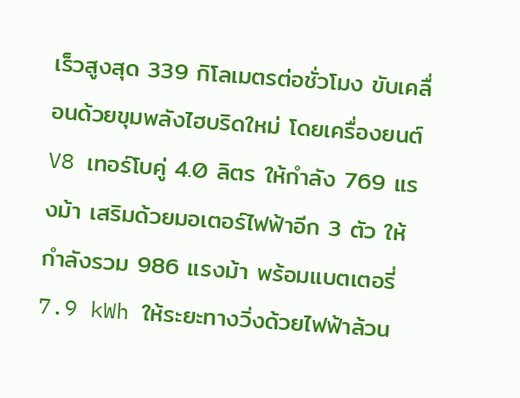เร็วสูงสุด 339 กิโลเมตรต่อชั่วโมง ขับเคลื่อนด้วยขุมพลังไฮบริดใหม่ โดยเครื่องยนต์ V8 เทอร์โบคู่ 4.0 ลิตร ให้กำลัง 769 แรงม้า เสริมด้วยมอเตอร์ไฟฟ้าอีก 3 ตัว ให้กำลังรวม 986 แรงม้า พร้อมแบตเตอรี่ 7.9 kWh ให้ระยะทางวิ่งด้วยไฟฟ้าล้วน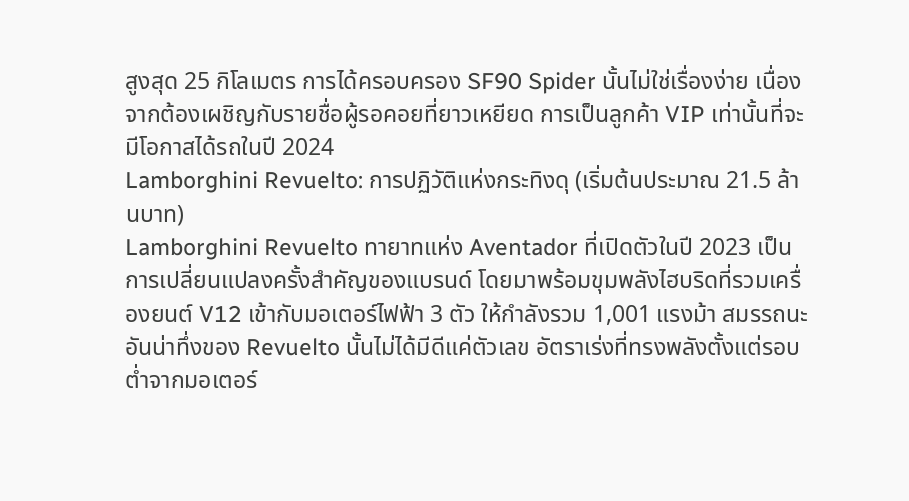สูงสุด 25 กิโลเมตร การได้ครอบครอง SF90 Spider นั้นไม่ใช่เรื่องง่าย เนื่องจากต้องเผชิญกับรายชื่อผู้รอคอยที่ยาวเหยียด การเป็นลูกค้า VIP เท่านั้นที่จะมีโอกาสได้รถในปี 2024
Lamborghini Revuelto: การปฏิวัติแห่งกระทิงดุ (เริ่มต้นประมาณ 21.5 ล้านบาท)
Lamborghini Revuelto ทายาทแห่ง Aventador ที่เปิดตัวในปี 2023 เป็นการเปลี่ยนแปลงครั้งสำคัญของแบรนด์ โดยมาพร้อมขุมพลังไฮบริดที่รวมเครื่องยนต์ V12 เข้ากับมอเตอร์ไฟฟ้า 3 ตัว ให้กำลังรวม 1,001 แรงม้า สมรรถนะอันน่าทึ่งของ Revuelto นั้นไม่ได้มีดีแค่ตัวเลข อัตราเร่งที่ทรงพลังตั้งแต่รอบต่ำจากมอเตอร์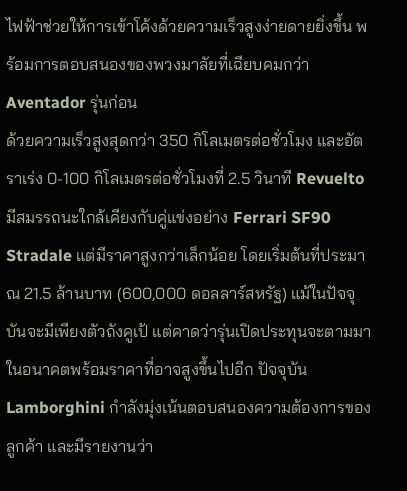ไฟฟ้าช่วยให้การเข้าโค้งด้วยความเร็วสูงง่ายดายยิ่งขึ้น พร้อมการตอบสนองของพวงมาลัยที่เฉียบคมกว่า Aventador รุ่นก่อน
ด้วยความเร็วสูงสุดกว่า 350 กิโลเมตรต่อชั่วโมง และอัตราเร่ง 0-100 กิโลเมตรต่อชั่วโมงที่ 2.5 วินาที Revuelto มีสมรรถนะใกล้เคียงกับคู่แข่งอย่าง Ferrari SF90 Stradale แต่มีราคาสูงกว่าเล็กน้อย โดยเริ่มต้นที่ประมาณ 21.5 ล้านบาท (600,000 ดอลลาร์สหรัฐ) แม้ในปัจจุบันจะมีเพียงตัวถังคูเป้ แต่คาดว่ารุ่นเปิดประทุนจะตามมาในอนาคตพร้อมราคาที่อาจสูงขึ้นไปอีก ปัจจุบัน Lamborghini กำลังมุ่งเน้นตอบสนองความต้องการของลูกค้า และมีรายงานว่า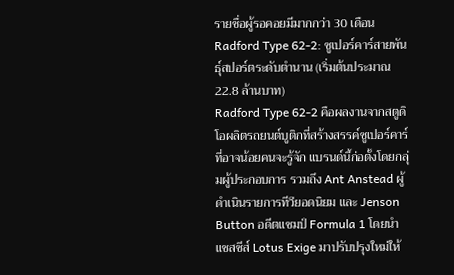รายชื่อผู้รอคอยมีมากกว่า 30 เดือน
Radford Type 62-2: ซูเปอร์คาร์สายพันธุ์สปอร์ตระดับตำนาน (เริ่มต้นประมาณ 22.8 ล้านบาท)
Radford Type 62-2 คือผลงานจากสตูดิโอผลิตรถยนต์บูติกที่สร้างสรรค์ซูเปอร์คาร์ที่อาจน้อยคนจะรู้จัก แบรนด์นี้ก่อตั้งโดยกลุ่มผู้ประกอบการ รวมถึง Ant Anstead ผู้ดำเนินรายการทีวียอดนิยม และ Jenson Button อดีตแชมป์ Formula 1 โดยนำแชสซีส์ Lotus Exige มาปรับปรุงใหม่ให้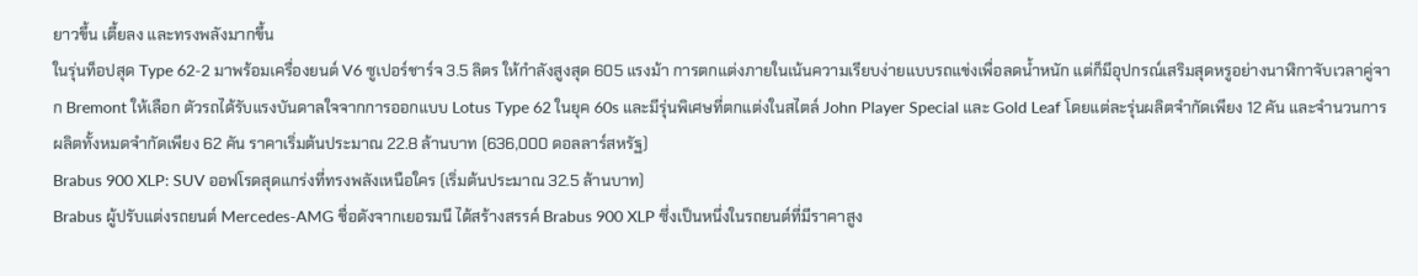ยาวขึ้น เตี้ยลง และทรงพลังมากขึ้น
ในรุ่นท็อปสุด Type 62-2 มาพร้อมเครื่องยนต์ V6 ซูเปอร์ชาร์จ 3.5 ลิตร ให้กำลังสูงสุด 605 แรงม้า การตกแต่งภายในเน้นความเรียบง่ายแบบรถแข่งเพื่อลดน้ำหนัก แต่ก็มีอุปกรณ์เสริมสุดหรูอย่างนาฬิกาจับเวลาคู่จาก Bremont ให้เลือก ตัวรถได้รับแรงบันดาลใจจากการออกแบบ Lotus Type 62 ในยุค 60s และมีรุ่นพิเศษที่ตกแต่งในสไตล์ John Player Special และ Gold Leaf โดยแต่ละรุ่นผลิตจำกัดเพียง 12 คัน และจำนวนการผลิตทั้งหมดจำกัดเพียง 62 คัน ราคาเริ่มต้นประมาณ 22.8 ล้านบาท (636,000 ดอลลาร์สหรัฐ)
Brabus 900 XLP: SUV ออฟโรดสุดแกร่งที่ทรงพลังเหนือใคร (เริ่มต้นประมาณ 32.5 ล้านบาท)
Brabus ผู้ปรับแต่งรถยนต์ Mercedes-AMG ชื่อดังจากเยอรมนี ได้สร้างสรรค์ Brabus 900 XLP ซึ่งเป็นหนึ่งในรถยนต์ที่มีราคาสูง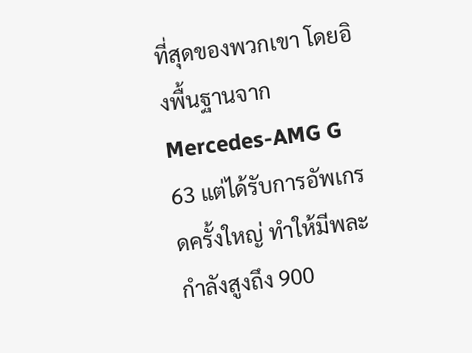ที่สุดของพวกเขา โดยอิงพื้นฐานจาก Mercedes-AMG G 63 แต่ได้รับการอัพเกรดครั้งใหญ่ ทำให้มีพละกำลังสูงถึง 900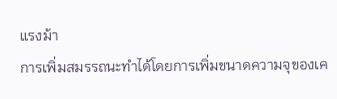แรงม้า
การเพิ่มสมรรถนะทำได้โดยการเพิ่มขนาดความจุของเค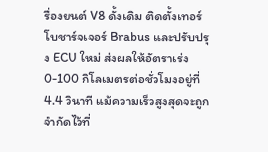รื่องยนต์ V8 ดั้งเดิม ติดตั้งเทอร์โบชาร์จเจอร์ Brabus และปรับปรุง ECU ใหม่ ส่งผลให้อัตราเร่ง 0-100 กิโลเมตรต่อชั่วโมงอยู่ที่ 4.4 วินาที แม้ความเร็วสูงสุดจะถูกจำกัดไว้ที่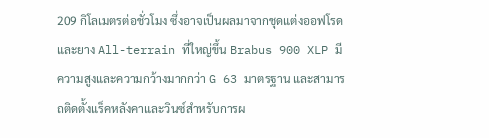209 กิโลเมตรต่อชั่วโมง ซึ่งอาจเป็นผลมาจากชุดแต่งออฟโรดและยาง All-terrain ที่ใหญ่ขึ้น Brabus 900 XLP มีความสูงและความกว้างมากกว่า G 63 มาตรฐาน และสามารถติดตั้งแร็คหลังคาและวินซ์สำหรับการผ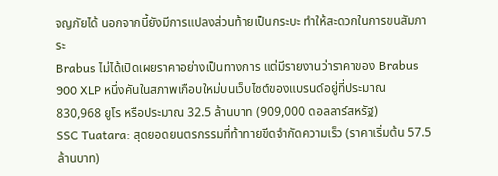จญภัยได้ นอกจากนี้ยังมีการแปลงส่วนท้ายเป็นกระบะ ทำให้สะดวกในการขนสัมภาระ
Brabus ไม่ได้เปิดเผยราคาอย่างเป็นทางการ แต่มีรายงานว่าราคาของ Brabus 900 XLP หนึ่งคันในสภาพเกือบใหม่บนเว็บไซต์ของแบรนด์อยู่ที่ประมาณ 830,968 ยูโร หรือประมาณ 32.5 ล้านบาท (909,000 ดอลลาร์สหรัฐ)
SSC Tuatara: สุดยอดยนตรกรรมที่ท้าทายขีดจำกัดความเร็ว (ราคาเริ่มต้น 57.5 ล้านบาท)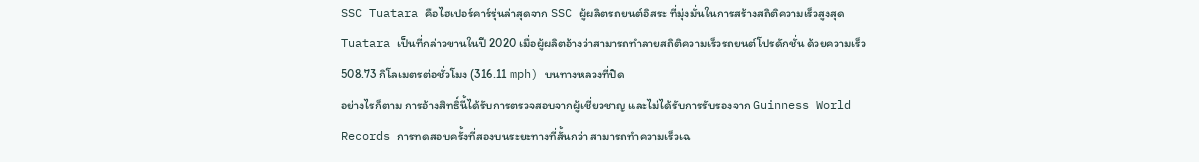SSC Tuatara คือไฮเปอร์คาร์รุ่นล่าสุดจาก SSC ผู้ผลิตรถยนต์อิสระ ที่มุ่งมั่นในการสร้างสถิติความเร็วสูงสุด Tuatara เป็นที่กล่าวขานในปี 2020 เมื่อผู้ผลิตอ้างว่าสามารถทำลายสถิติความเร็วรถยนต์โปรดักชั่น ด้วยความเร็ว 508.73 กิโลเมตรต่อชั่วโมง (316.11 mph) บนทางหลวงที่ปิด
อย่างไรก็ตาม การอ้างสิทธิ์นี้ได้รับการตรวจสอบจากผู้เชี่ยวชาญ และไม่ได้รับการรับรองจาก Guinness World Records การทดสอบครั้งที่สองบนระยะทางที่สั้นกว่า สามารถทำความเร็วเฉ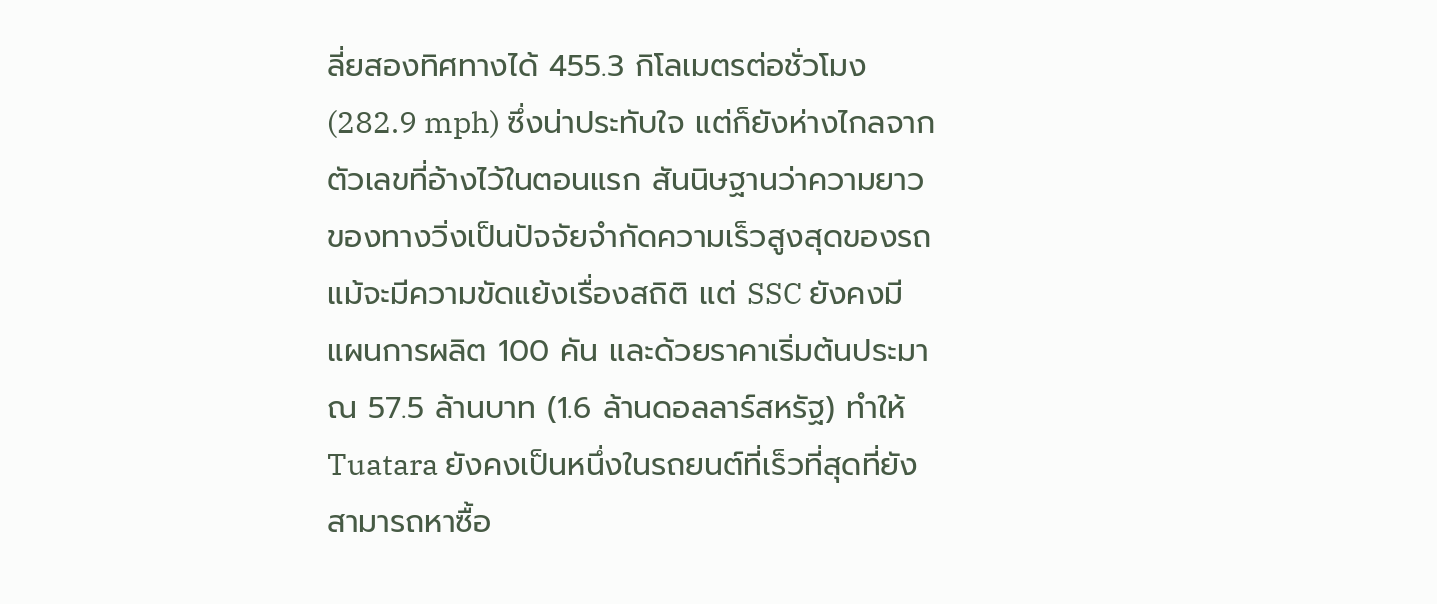ลี่ยสองทิศทางได้ 455.3 กิโลเมตรต่อชั่วโมง (282.9 mph) ซึ่งน่าประทับใจ แต่ก็ยังห่างไกลจากตัวเลขที่อ้างไว้ในตอนแรก สันนิษฐานว่าความยาวของทางวิ่งเป็นปัจจัยจำกัดความเร็วสูงสุดของรถ
แม้จะมีความขัดแย้งเรื่องสถิติ แต่ SSC ยังคงมีแผนการผลิต 100 คัน และด้วยราคาเริ่มต้นประมาณ 57.5 ล้านบาท (1.6 ล้านดอลลาร์สหรัฐ) ทำให้ Tuatara ยังคงเป็นหนึ่งในรถยนต์ที่เร็วที่สุดที่ยังสามารถหาซื้อ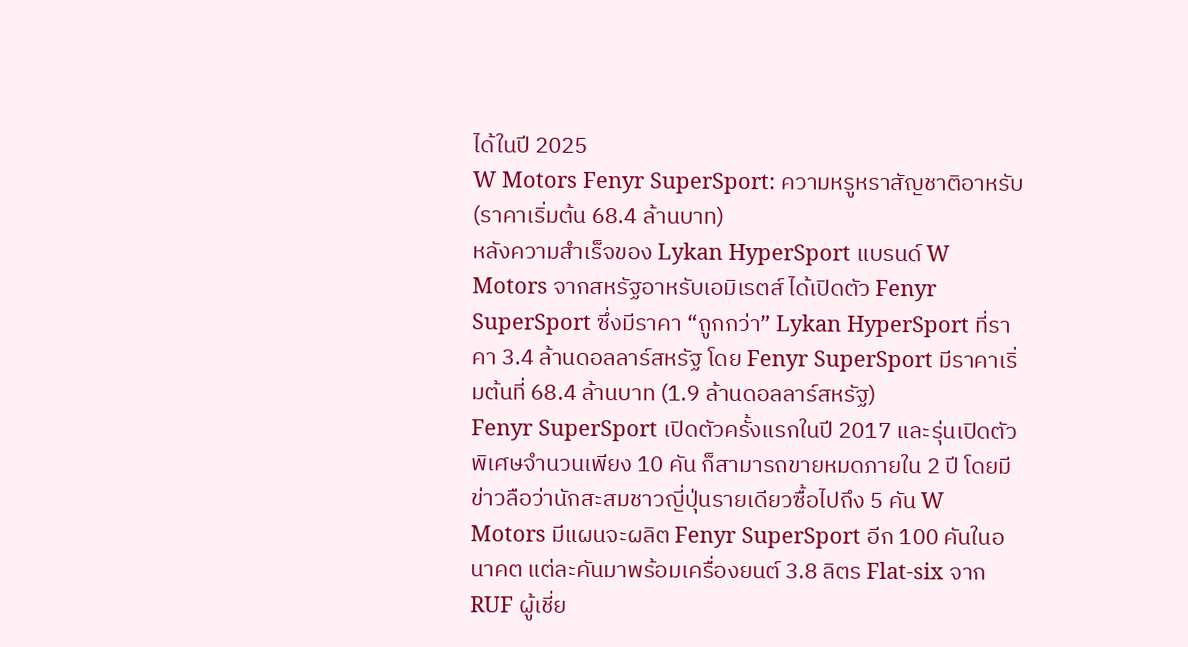ได้ในปี 2025
W Motors Fenyr SuperSport: ความหรูหราสัญชาติอาหรับ (ราคาเริ่มต้น 68.4 ล้านบาท)
หลังความสำเร็จของ Lykan HyperSport แบรนด์ W Motors จากสหรัฐอาหรับเอมิเรตส์ ได้เปิดตัว Fenyr SuperSport ซึ่งมีราคา “ถูกกว่า” Lykan HyperSport ที่ราคา 3.4 ล้านดอลลาร์สหรัฐ โดย Fenyr SuperSport มีราคาเริ่มต้นที่ 68.4 ล้านบาท (1.9 ล้านดอลลาร์สหรัฐ)
Fenyr SuperSport เปิดตัวครั้งแรกในปี 2017 และรุ่นเปิดตัวพิเศษจำนวนเพียง 10 คัน ก็สามารถขายหมดภายใน 2 ปี โดยมีข่าวลือว่านักสะสมชาวญี่ปุ่นรายเดียวซื้อไปถึง 5 คัน W Motors มีแผนจะผลิต Fenyr SuperSport อีก 100 คันในอนาคต แต่ละคันมาพร้อมเครื่องยนต์ 3.8 ลิตร Flat-six จาก RUF ผู้เชี่ย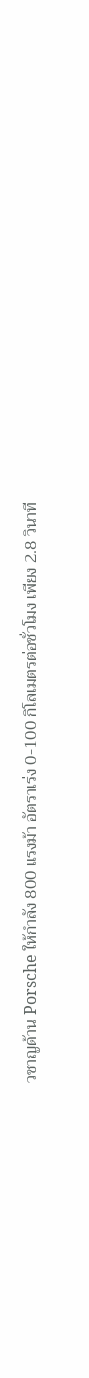วชาญด้าน Porsche ให้กำลัง 800 แรงม้า อัตราเร่ง 0-100 กิโลเมตรต่อชั่วโมง เพียง 2.8 วินาที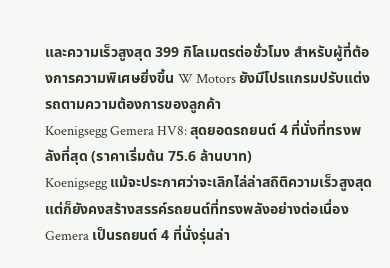และความเร็วสูงสุด 399 กิโลเมตรต่อชั่วโมง สำหรับผู้ที่ต้องการความพิเศษยิ่งขึ้น W Motors ยังมีโปรแกรมปรับแต่งรถตามความต้องการของลูกค้า
Koenigsegg Gemera HV8: สุดยอดรถยนต์ 4 ที่นั่งที่ทรงพลังที่สุด (ราคาเริ่มต้น 75.6 ล้านบาท)
Koenigsegg แม้จะประกาศว่าจะเลิกไล่ล่าสถิติความเร็วสูงสุด แต่ก็ยังคงสร้างสรรค์รถยนต์ที่ทรงพลังอย่างต่อเนื่อง Gemera เป็นรถยนต์ 4 ที่นั่งรุ่นล่า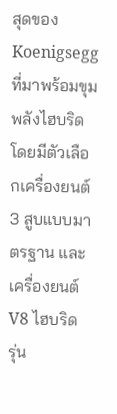สุดของ Koenigsegg ที่มาพร้อมขุมพลังไฮบริด โดยมีตัวเลือกเครื่องยนต์ 3 สูบแบบมาตรฐาน และเครื่องยนต์ V8 ไฮบริด
รุ่น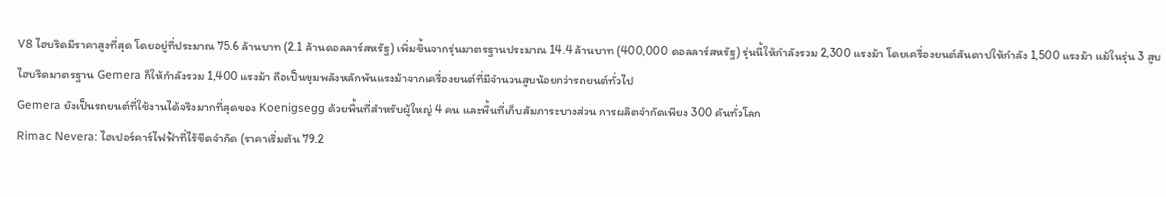V8 ไฮบริดมีราคาสูงที่สุด โดยอยู่ที่ประมาณ 75.6 ล้านบาท (2.1 ล้านดอลลาร์สหรัฐ) เพิ่มขึ้นจากรุ่นมาตรฐานประมาณ 14.4 ล้านบาท (400,000 ดอลลาร์สหรัฐ) รุ่นนี้ให้กำลังรวม 2,300 แรงม้า โดยเครื่องยนต์สันดาปให้กำลัง 1,500 แรงม้า แม้ในรุ่น 3 สูบไฮบริดมาตรฐาน Gemera ก็ให้กำลังรวม 1,400 แรงม้า ถือเป็นขุมพลังหลักพันแรงม้าจากเครื่องยนต์ที่มีจำนวนสูบน้อยกว่ารถยนต์ทั่วไป
Gemera ยังเป็นรถยนต์ที่ใช้งานได้จริงมากที่สุดของ Koenigsegg ด้วยพื้นที่สำหรับผู้ใหญ่ 4 คน และพื้นที่เก็บสัมภาระบางส่วน การผลิตจำกัดเพียง 300 คันทั่วโลก
Rimac Nevera: ไฮเปอร์คาร์ไฟฟ้าที่ไร้ขีดจำกัด (ราคาเริ่มต้น 79.2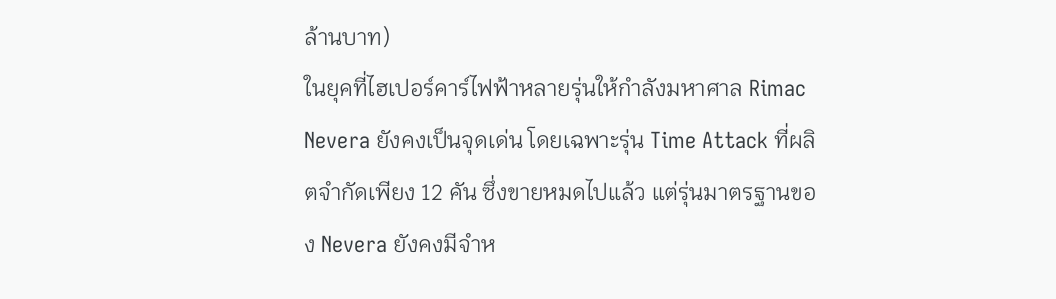ล้านบาท)
ในยุคที่ไฮเปอร์คาร์ไฟฟ้าหลายรุ่นให้กำลังมหาศาล Rimac Nevera ยังคงเป็นจุดเด่น โดยเฉพาะรุ่น Time Attack ที่ผลิตจำกัดเพียง 12 คัน ซึ่งขายหมดไปแล้ว แต่รุ่นมาตรฐานของ Nevera ยังคงมีจำห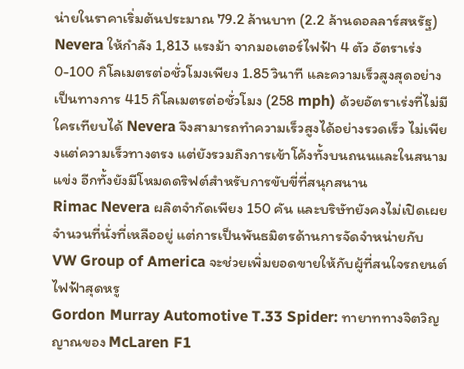น่ายในราคาเริ่มต้นประมาณ 79.2 ล้านบาท (2.2 ล้านดอลลาร์สหรัฐ)
Nevera ให้กำลัง 1,813 แรงม้า จากมอเตอร์ไฟฟ้า 4 ตัว อัตราเร่ง 0-100 กิโลเมตรต่อชั่วโมงเพียง 1.85 วินาที และความเร็วสูงสุดอย่างเป็นทางการ 415 กิโลเมตรต่อชั่วโมง (258 mph) ด้วยอัตราเร่งที่ไม่มีใครเทียบได้ Nevera จึงสามารถทำความเร็วสูงได้อย่างรวดเร็ว ไม่เพียงแต่ความเร็วทางตรง แต่ยังรวมถึงการเข้าโค้งทั้งบนถนนและในสนามแข่ง อีกทั้งยังมีโหมดดริฟต์สำหรับการขับขี่ที่สนุกสนาน
Rimac Nevera ผลิตจำกัดเพียง 150 คัน และบริษัทยังคงไม่เปิดเผยจำนวนที่นั่งที่เหลืออยู่ แต่การเป็นพันธมิตรด้านการจัดจำหน่ายกับ VW Group of America จะช่วยเพิ่มยอดขายให้กับผู้ที่สนใจรถยนต์ไฟฟ้าสุดหรู
Gordon Murray Automotive T.33 Spider: ทายาททางจิตวิญญาณของ McLaren F1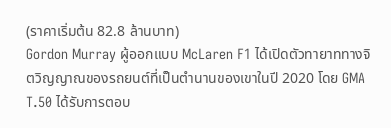(ราคาเริ่มต้น 82.8 ล้านบาท)
Gordon Murray ผู้ออกแบบ McLaren F1 ได้เปิดตัวทายาททางจิตวิญญาณของรถยนต์ที่เป็นตำนานของเขาในปี 2020 โดย GMA T.50 ได้รับการตอบ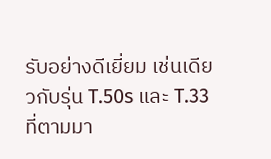รับอย่างดีเยี่ยม เช่นเดียวกับรุ่น T.50s และ T.33 ที่ตามมา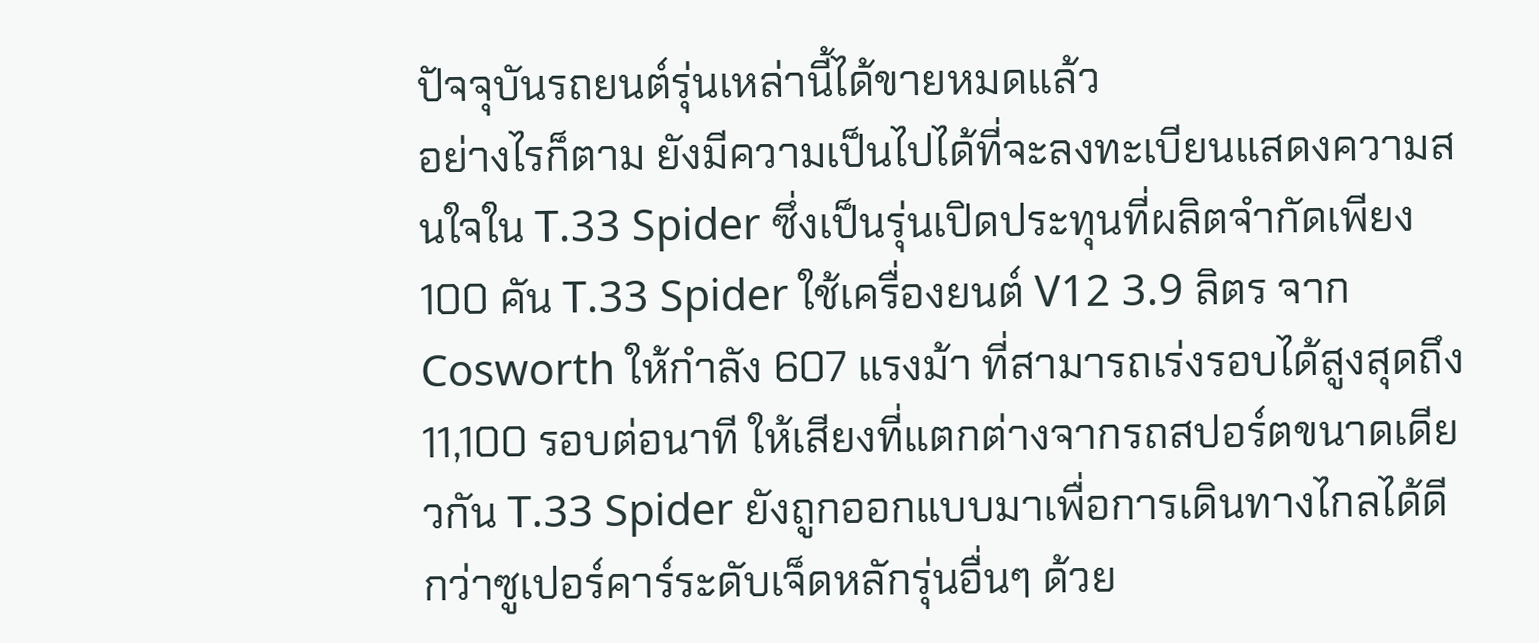ปัจจุบันรถยนต์รุ่นเหล่านี้ได้ขายหมดแล้ว
อย่างไรก็ตาม ยังมีความเป็นไปได้ที่จะลงทะเบียนแสดงความสนใจใน T.33 Spider ซึ่งเป็นรุ่นเปิดประทุนที่ผลิตจำกัดเพียง 100 คัน T.33 Spider ใช้เครื่องยนต์ V12 3.9 ลิตร จาก Cosworth ให้กำลัง 607 แรงม้า ที่สามารถเร่งรอบได้สูงสุดถึง 11,100 รอบต่อนาที ให้เสียงที่แตกต่างจากรถสปอร์ตขนาดเดียวกัน T.33 Spider ยังถูกออกแบบมาเพื่อการเดินทางไกลได้ดีกว่าซูเปอร์คาร์ระดับเจ็ดหลักรุ่นอื่นๆ ด้วย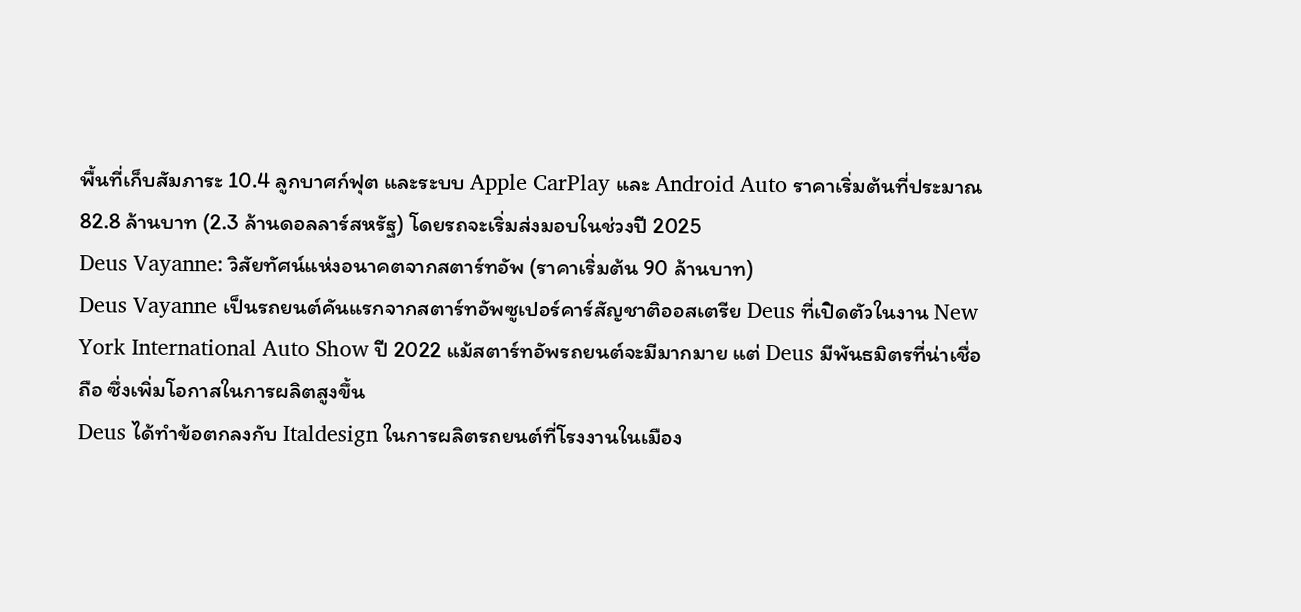พื้นที่เก็บสัมภาระ 10.4 ลูกบาศก์ฟุต และระบบ Apple CarPlay และ Android Auto ราคาเริ่มต้นที่ประมาณ 82.8 ล้านบาท (2.3 ล้านดอลลาร์สหรัฐ) โดยรถจะเริ่มส่งมอบในช่วงปี 2025
Deus Vayanne: วิสัยทัศน์แห่งอนาคตจากสตาร์ทอัพ (ราคาเริ่มต้น 90 ล้านบาท)
Deus Vayanne เป็นรถยนต์คันแรกจากสตาร์ทอัพซูเปอร์คาร์สัญชาติออสเตรีย Deus ที่เปิดตัวในงาน New York International Auto Show ปี 2022 แม้สตาร์ทอัพรถยนต์จะมีมากมาย แต่ Deus มีพันธมิตรที่น่าเชื่อถือ ซึ่งเพิ่มโอกาสในการผลิตสูงขึ้น
Deus ได้ทำข้อตกลงกับ Italdesign ในการผลิตรถยนต์ที่โรงงานในเมือง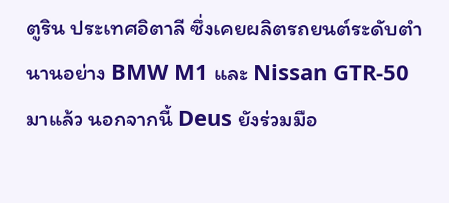ตูริน ประเทศอิตาลี ซึ่งเคยผลิตรถยนต์ระดับตำนานอย่าง BMW M1 และ Nissan GTR-50 มาแล้ว นอกจากนี้ Deus ยังร่วมมือ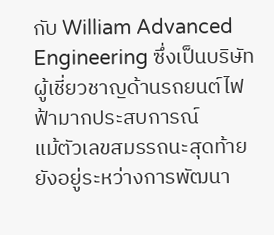กับ William Advanced Engineering ซึ่งเป็นบริษัทผู้เชี่ยวชาญด้านรถยนต์ไฟฟ้ามากประสบการณ์
แม้ตัวเลขสมรรถนะสุดท้ายยังอยู่ระหว่างการพัฒนา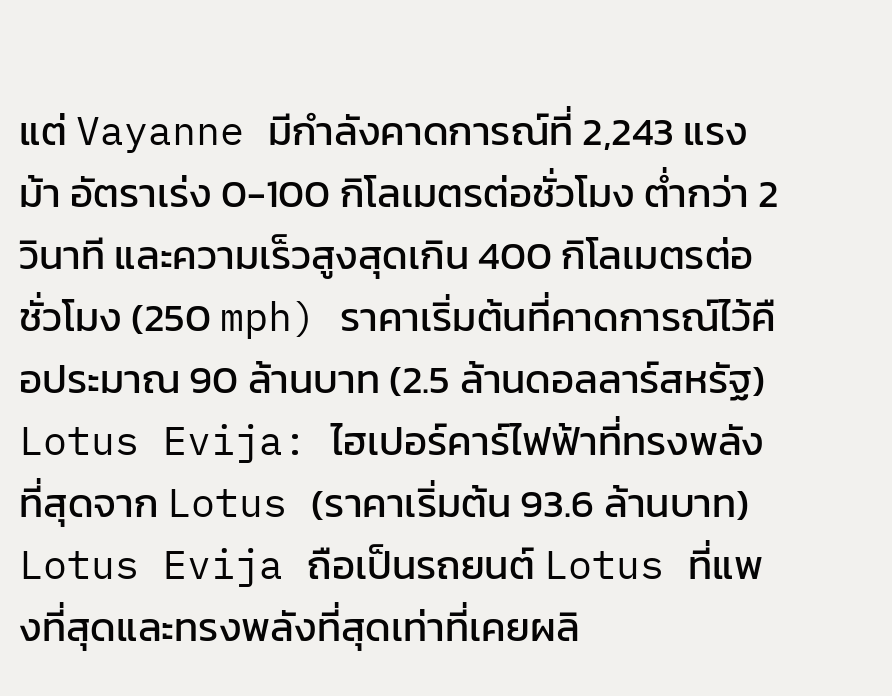แต่ Vayanne มีกำลังคาดการณ์ที่ 2,243 แรงม้า อัตราเร่ง 0-100 กิโลเมตรต่อชั่วโมง ต่ำกว่า 2 วินาที และความเร็วสูงสุดเกิน 400 กิโลเมตรต่อชั่วโมง (250 mph) ราคาเริ่มต้นที่คาดการณ์ไว้คือประมาณ 90 ล้านบาท (2.5 ล้านดอลลาร์สหรัฐ)
Lotus Evija: ไฮเปอร์คาร์ไฟฟ้าที่ทรงพลังที่สุดจาก Lotus (ราคาเริ่มต้น 93.6 ล้านบาท)
Lotus Evija ถือเป็นรถยนต์ Lotus ที่แพงที่สุดและทรงพลังที่สุดเท่าที่เคยผลิ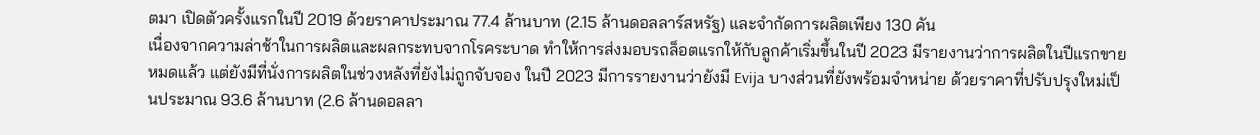ตมา เปิดตัวครั้งแรกในปี 2019 ด้วยราคาประมาณ 77.4 ล้านบาท (2.15 ล้านดอลลาร์สหรัฐ) และจำกัดการผลิตเพียง 130 คัน
เนื่องจากความล่าช้าในการผลิตและผลกระทบจากโรคระบาด ทำให้การส่งมอบรถล็อตแรกให้กับลูกค้าเริ่มขึ้นในปี 2023 มีรายงานว่าการผลิตในปีแรกขายหมดแล้ว แต่ยังมีที่นั่งการผลิตในช่วงหลังที่ยังไม่ถูกจับจอง ในปี 2023 มีการรายงานว่ายังมี Evija บางส่วนที่ยังพร้อมจำหน่าย ด้วยราคาที่ปรับปรุงใหม่เป็นประมาณ 93.6 ล้านบาท (2.6 ล้านดอลลา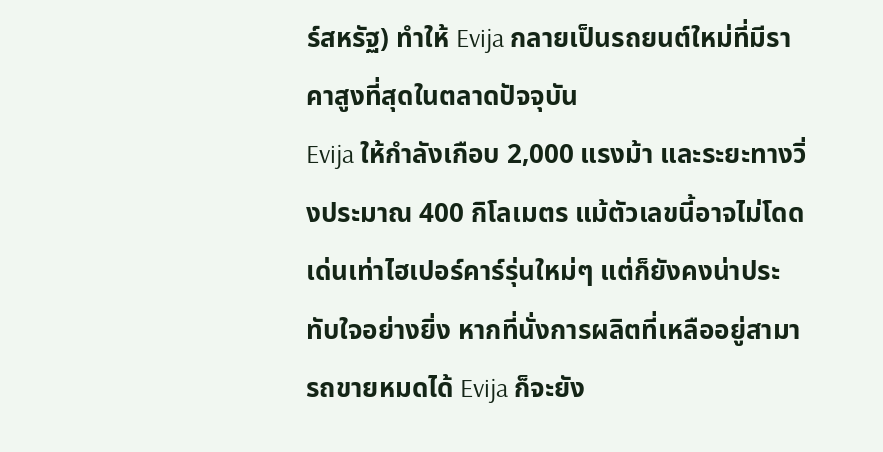ร์สหรัฐ) ทำให้ Evija กลายเป็นรถยนต์ใหม่ที่มีราคาสูงที่สุดในตลาดปัจจุบัน
Evija ให้กำลังเกือบ 2,000 แรงม้า และระยะทางวิ่งประมาณ 400 กิโลเมตร แม้ตัวเลขนี้อาจไม่โดดเด่นเท่าไฮเปอร์คาร์รุ่นใหม่ๆ แต่ก็ยังคงน่าประทับใจอย่างยิ่ง หากที่นั่งการผลิตที่เหลืออยู่สามารถขายหมดได้ Evija ก็จะยัง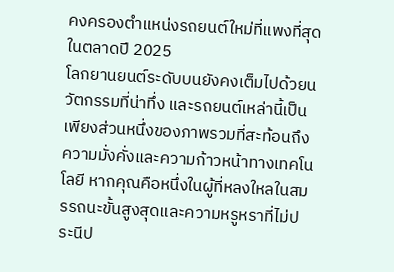คงครองตำแหน่งรถยนต์ใหม่ที่แพงที่สุดในตลาดปี 2025
โลกยานยนต์ระดับบนยังคงเต็มไปด้วยนวัตกรรมที่น่าทึ่ง และรถยนต์เหล่านี้เป็นเพียงส่วนหนึ่งของภาพรวมที่สะท้อนถึงความมั่งคั่งและความก้าวหน้าทางเทคโนโลยี หากคุณคือหนึ่งในผู้ที่หลงใหลในสมรรถนะขั้นสูงสุดและความหรูหราที่ไม่ประนีป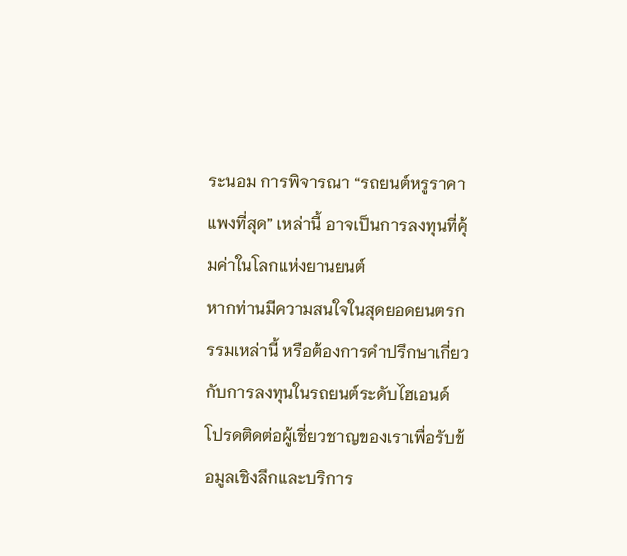ระนอม การพิจารณา “รถยนต์หรูราคาแพงที่สุด” เหล่านี้ อาจเป็นการลงทุนที่คุ้มค่าในโลกแห่งยานยนต์
หากท่านมีความสนใจในสุดยอดยนตรกรรมเหล่านี้ หรือต้องการคำปรึกษาเกี่ยวกับการลงทุนในรถยนต์ระดับไฮเอนด์ โปรดติดต่อผู้เชี่ยวชาญของเราเพื่อรับข้อมูลเชิงลึกและบริการ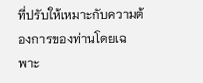ที่ปรับให้เหมาะกับความต้องการของท่านโดยเฉพาะ